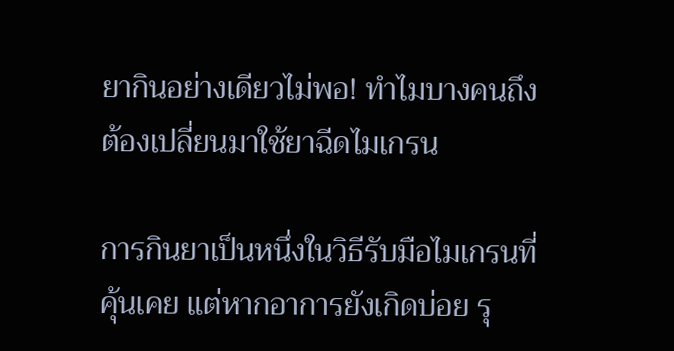ยากินอย่างเดียวไม่พอ! ทำไมบางคนถึงต้องเปลี่ยนมาใช้ยาฉีดไมเกรน

การกินยาเป็นหนึ่งในวิธีรับมือไมเกรนที่คุ้นเคย แต่หากอาการยังเกิดบ่อย รุ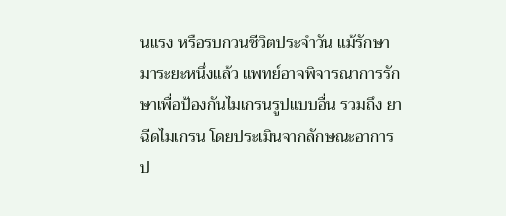นแรง หรือรบกวนชีวิตประจำวัน แม้รักษามาระยะหนึ่งแล้ว แพทย์อาจพิจารณาการรักษาเพื่อป้องกันไมเกรนรูปแบบอื่น รวมถึง ยาฉีดไมเกรน โดยประเมินจากลักษณะอาการ ป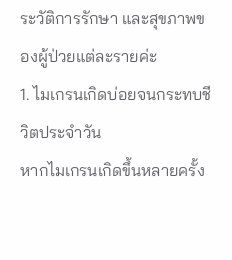ระวัติการรักษา และสุขภาพของผู้ป่วยแต่ละรายค่ะ
1. ไมเกรนเกิดบ่อยจนกระทบชีวิตประจำวัน
หากไมเกรนเกิดขึ้นหลายครั้ง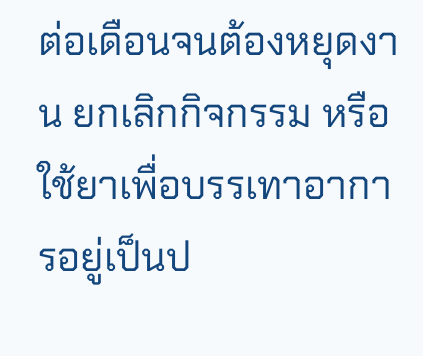ต่อเดือนจนต้องหยุดงาน ยกเลิกกิจกรรม หรือใช้ยาเพื่อบรรเทาอาการอยู่เป็นป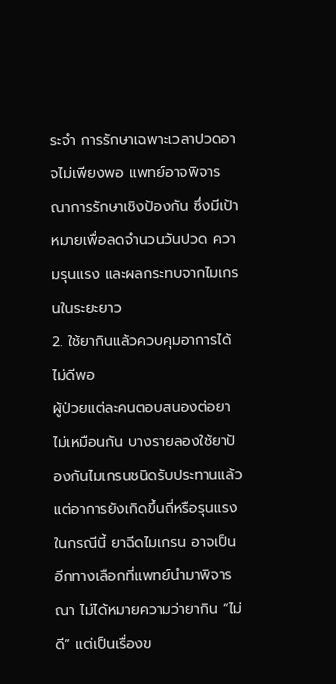ระจำ การรักษาเฉพาะเวลาปวดอาจไม่เพียงพอ แพทย์อาจพิจารณาการรักษาเชิงป้องกัน ซึ่งมีเป้าหมายเพื่อลดจำนวนวันปวด ความรุนแรง และผลกระทบจากไมเกรนในระยะยาว
2. ใช้ยากินแล้วควบคุมอาการได้ไม่ดีพอ
ผู้ป่วยแต่ละคนตอบสนองต่อยาไม่เหมือนกัน บางรายลองใช้ยาป้องกันไมเกรนชนิดรับประทานแล้ว แต่อาการยังเกิดขึ้นถี่หรือรุนแรง ในกรณีนี้ ยาฉีดไมเกรน อาจเป็นอีกทางเลือกที่แพทย์นำมาพิจารณา ไม่ได้หมายความว่ายากิน “ไม่ดี” แต่เป็นเรื่องข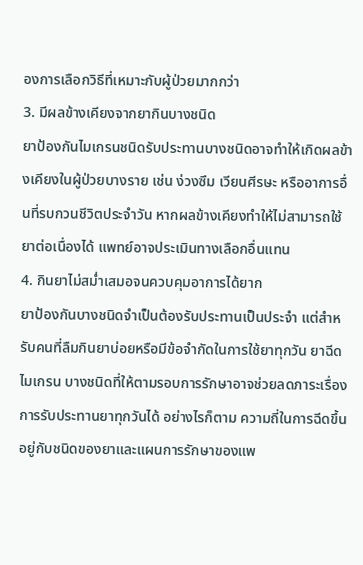องการเลือกวิธีที่เหมาะกับผู้ป่วยมากกว่า
3. มีผลข้างเคียงจากยากินบางชนิด
ยาป้องกันไมเกรนชนิดรับประทานบางชนิดอาจทำให้เกิดผลข้างเคียงในผู้ป่วยบางราย เช่น ง่วงซึม เวียนศีรษะ หรืออาการอื่นที่รบกวนชีวิตประจำวัน หากผลข้างเคียงทำให้ไม่สามารถใช้ยาต่อเนื่องได้ แพทย์อาจประเมินทางเลือกอื่นแทน
4. กินยาไม่สม่ำเสมอจนควบคุมอาการได้ยาก
ยาป้องกันบางชนิดจำเป็นต้องรับประทานเป็นประจำ แต่สำหรับคนที่ลืมกินยาบ่อยหรือมีข้อจำกัดในการใช้ยาทุกวัน ยาฉีดไมเกรน บางชนิดที่ให้ตามรอบการรักษาอาจช่วยลดภาระเรื่องการรับประทานยาทุกวันได้ อย่างไรก็ตาม ความถี่ในการฉีดขึ้นอยู่กับชนิดของยาและแผนการรักษาของแพ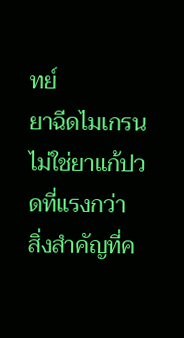ทย์
ยาฉีดไมเกรนไม่ใช่ยาแก้ปวดที่แรงกว่า
สิ่งสำคัญที่ค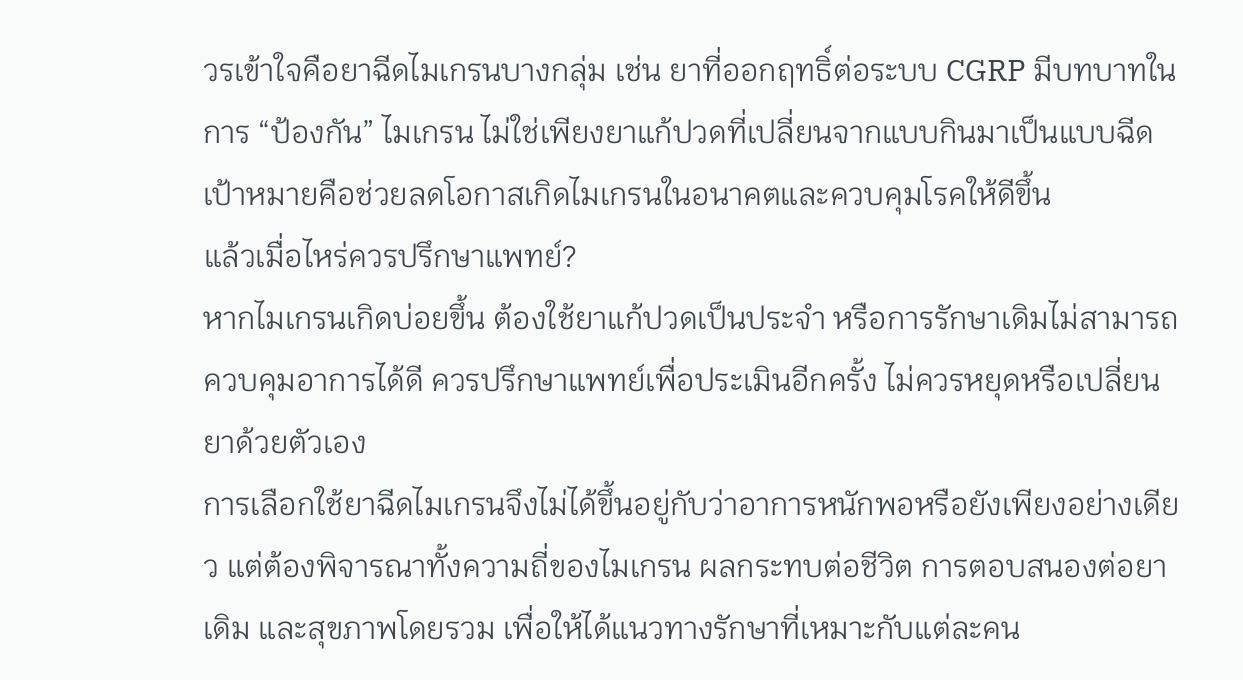วรเข้าใจคือยาฉีดไมเกรนบางกลุ่ม เช่น ยาที่ออกฤทธิ์ต่อระบบ CGRP มีบทบาทในการ “ป้องกัน” ไมเกรน ไม่ใช่เพียงยาแก้ปวดที่เปลี่ยนจากแบบกินมาเป็นแบบฉีด เป้าหมายคือช่วยลดโอกาสเกิดไมเกรนในอนาคตและควบคุมโรคให้ดีขึ้น
แล้วเมื่อไหร่ควรปรึกษาแพทย์?
หากไมเกรนเกิดบ่อยขึ้น ต้องใช้ยาแก้ปวดเป็นประจำ หรือการรักษาเดิมไม่สามารถควบคุมอาการได้ดี ควรปรึกษาแพทย์เพื่อประเมินอีกครั้ง ไม่ควรหยุดหรือเปลี่ยนยาด้วยตัวเอง
การเลือกใช้ยาฉีดไมเกรนจึงไม่ได้ขึ้นอยู่กับว่าอาการหนักพอหรือยังเพียงอย่างเดียว แต่ต้องพิจารณาทั้งความถี่ของไมเกรน ผลกระทบต่อชีวิต การตอบสนองต่อยาเดิม และสุขภาพโดยรวม เพื่อให้ได้แนวทางรักษาที่เหมาะกับแต่ละคน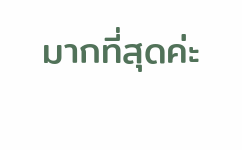มากที่สุดค่ะ